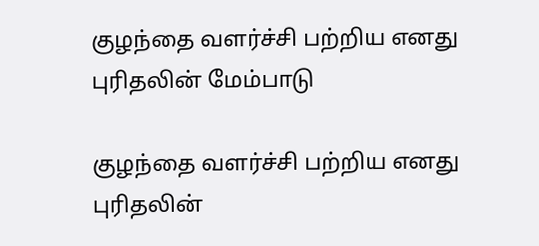குழந்தை வளர்ச்சி பற்றிய எனது புரிதலின் மேம்பாடு

குழந்தை வளர்ச்சி பற்றிய எனது புரிதலின்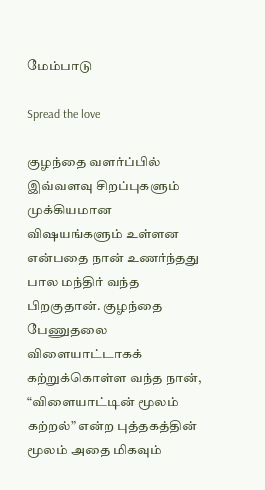மேம்பாடு

Spread the love

குழந்தை வளர்ப்பில் இவ்வளவு சிறப்புகளும் முக்கியமான விஷயங்களும் உள்ளன என்பதை நான் உணர்ந்தது பால மந்திர் வந்த பிறகுதான். குழந்தை பேணுதலை விளையாட்டாகக் கற்றுக்கொள்ள வந்த நான், “விளையாட்டின் மூலம் கற்றல்” என்ற புத்தகத்தின் மூலம் அதை மிகவும்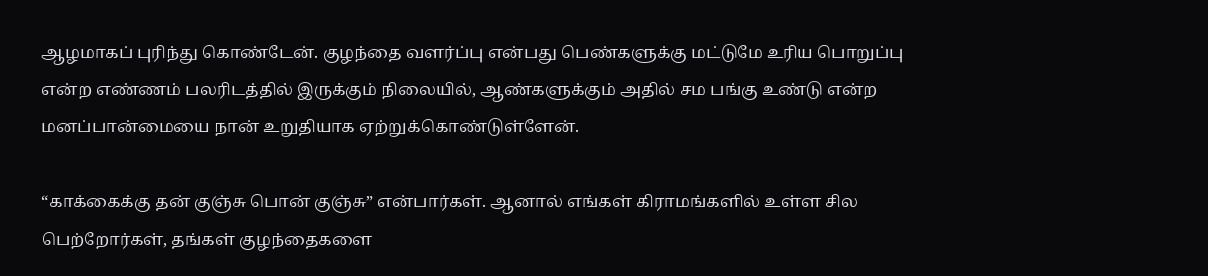ஆழமாகப் புரிந்து கொண்டேன். குழந்தை வளர்ப்பு என்பது பெண்களுக்கு மட்டுமே உரிய பொறுப்பு என்ற எண்ணம் பலரிடத்தில் இருக்கும் நிலையில், ஆண்களுக்கும் அதில் சம பங்கு உண்டு என்ற மனப்பான்மையை நான் உறுதியாக ஏற்றுக்கொண்டுள்ளேன்.

“காக்கைக்கு தன் குஞ்சு பொன் குஞ்சு” என்பார்கள். ஆனால் எங்கள் கிராமங்களில் உள்ள சில பெற்றோர்கள், தங்கள் குழந்தைகளை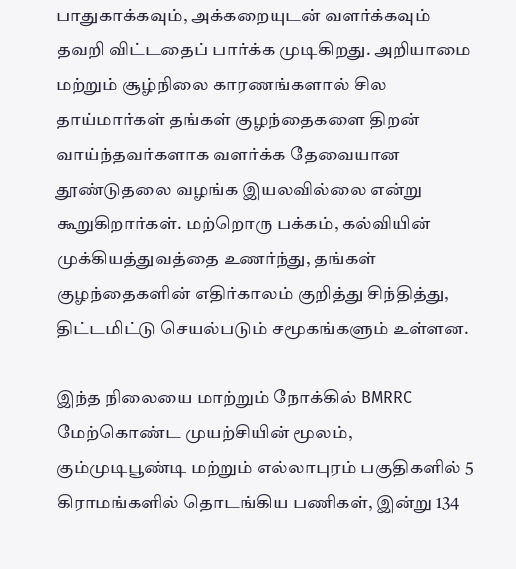பாதுகாக்கவும், அக்கறையுடன் வளர்க்கவும் தவறி விட்டதைப் பார்க்க முடிகிறது. அறியாமை மற்றும் சூழ்நிலை காரணங்களால் சில தாய்மார்கள் தங்கள் குழந்தைகளை திறன் வாய்ந்தவர்களாக வளர்க்க தேவையான தூண்டுதலை வழங்க இயலவில்லை என்று கூறுகிறார்கள். மற்றொரு பக்கம், கல்வியின் முக்கியத்துவத்தை உணர்ந்து, தங்கள் குழந்தைகளின் எதிர்காலம் குறித்து சிந்தித்து, திட்டமிட்டு செயல்படும் சமூகங்களும் உள்ளன.

இந்த நிலையை மாற்றும் நோக்கில் BMRRC மேற்கொண்ட முயற்சியின் மூலம், கும்முடிபூண்டி மற்றும் எல்லாபுரம் பகுதிகளில் 5 கிராமங்களில் தொடங்கிய பணிகள், இன்று 134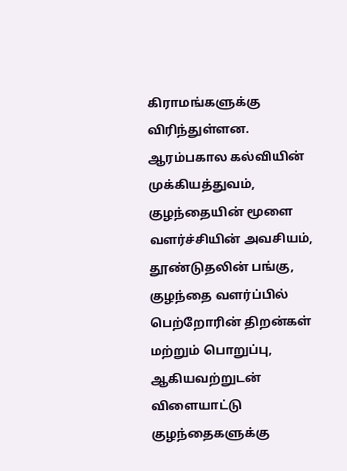கிராமங்களுக்கு விரிந்துள்ளன. ஆரம்பகால கல்வியின் முக்கியத்துவம், குழந்தையின் மூளை வளர்ச்சியின் அவசியம், தூண்டுதலின் பங்கு, குழந்தை வளர்ப்பில் பெற்றோரின் திறன்கள் மற்றும் பொறுப்பு, ஆகியவற்றுடன் விளையாட்டு குழந்தைகளுக்கு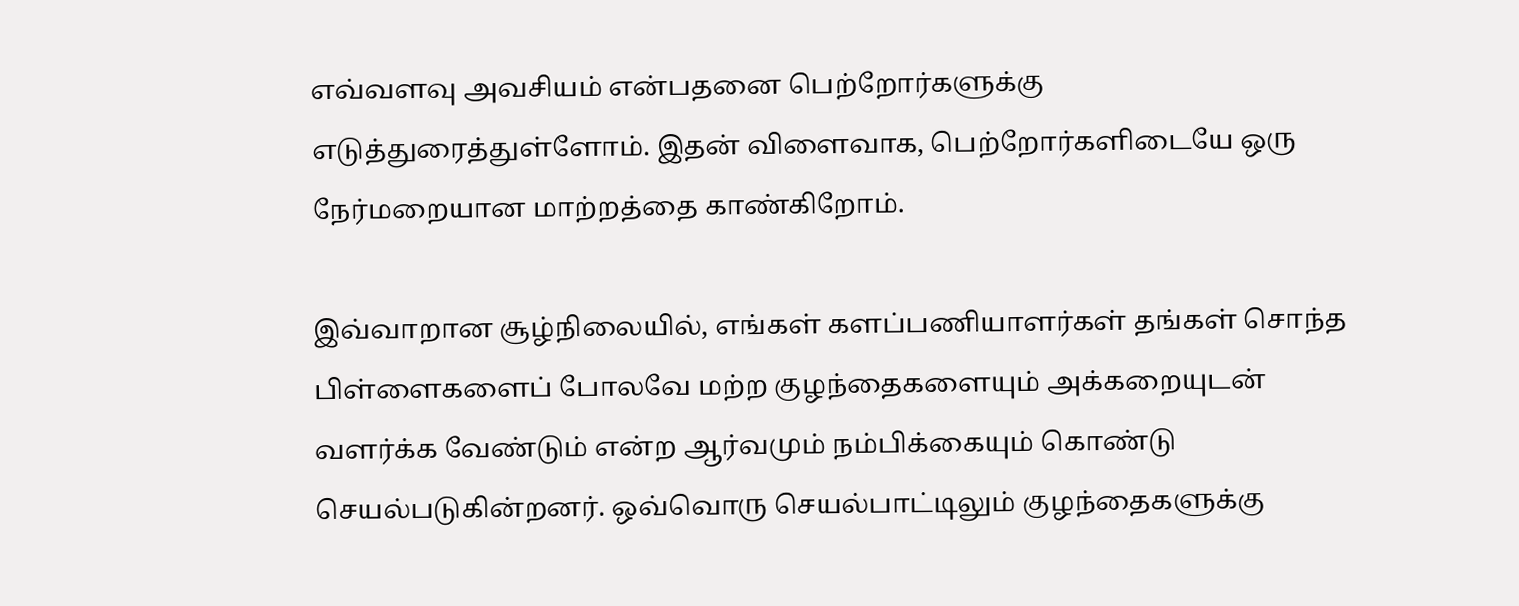எவ்வளவு அவசியம் என்பதனை பெற்றோர்களுக்கு எடுத்துரைத்துள்ளோம். இதன் விளைவாக, பெற்றோர்களிடையே ஒரு நேர்மறையான மாற்றத்தை காண்கிறோம்.

இவ்வாறான சூழ்நிலையில், எங்கள் களப்பணியாளர்கள் தங்கள் சொந்த பிள்ளைகளைப் போலவே மற்ற குழந்தைகளையும் அக்கறையுடன் வளர்க்க வேண்டும் என்ற ஆர்வமும் நம்பிக்கையும் கொண்டு செயல்படுகின்றனர். ஒவ்வொரு செயல்பாட்டிலும் குழந்தைகளுக்கு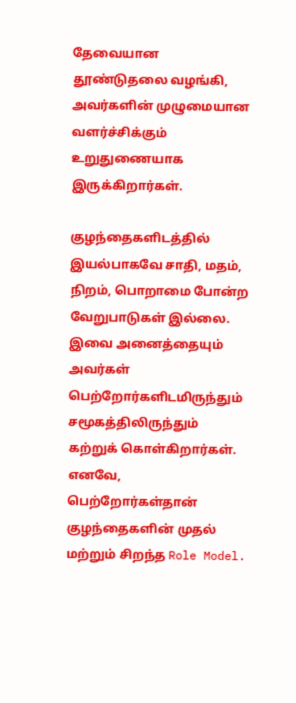தேவையான தூண்டுதலை வழங்கி, அவர்களின் முழுமையான வளர்ச்சிக்கும் உறுதுணையாக இருக்கிறார்கள்.

குழந்தைகளிடத்தில் இயல்பாகவே சாதி, மதம், நிறம், பொறாமை போன்ற வேறுபாடுகள் இல்லை. இவை அனைத்தையும் அவர்கள் பெற்றோர்களிடமிருந்தும் சமூகத்திலிருந்தும் கற்றுக் கொள்கிறார்கள். எனவே, பெற்றோர்கள்தான் குழந்தைகளின் முதல் மற்றும் சிறந்த Role Model.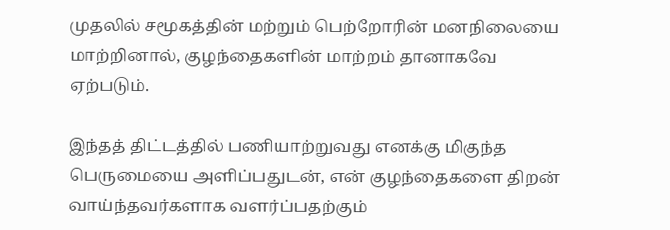முதலில் சமூகத்தின் மற்றும் பெற்றோரின் மனநிலையை மாற்றினால், குழந்தைகளின் மாற்றம் தானாகவே ஏற்படும்.

இந்தத் திட்டத்தில் பணியாற்றுவது எனக்கு மிகுந்த பெருமையை அளிப்பதுடன், என் குழந்தைகளை திறன் வாய்ந்தவர்களாக வளர்ப்பதற்கும்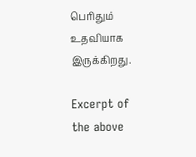பெரிதும் உதவியாக இருக்கிறது.

Excerpt of the above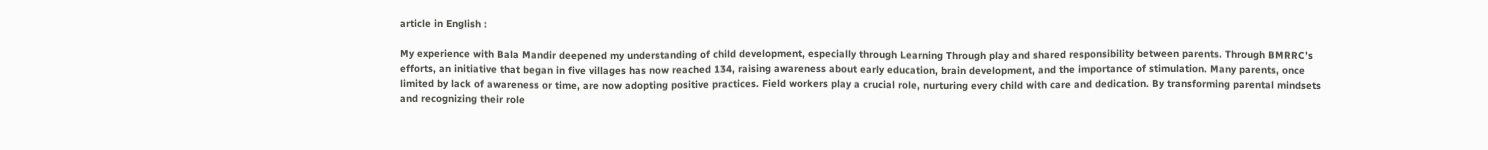article in English :

My experience with Bala Mandir deepened my understanding of child development, especially through Learning Through play and shared responsibility between parents. Through BMRRC’s efforts, an initiative that began in five villages has now reached 134, raising awareness about early education, brain development, and the importance of stimulation. Many parents, once limited by lack of awareness or time, are now adopting positive practices. Field workers play a crucial role, nurturing every child with care and dedication. By transforming parental mindsets and recognizing their role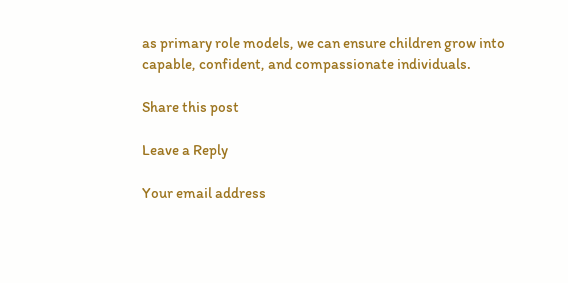as primary role models, we can ensure children grow into capable, confident, and compassionate individuals.

Share this post

Leave a Reply

Your email address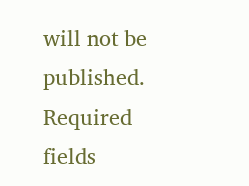will not be published. Required fields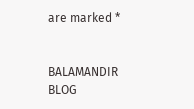are marked *


BALAMANDIR BLOG